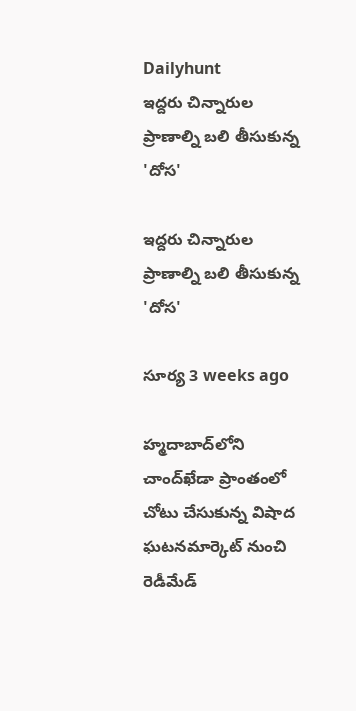Dailyhunt
ఇద్దరు చిన్నారుల ప్రాణాల్ని బలి తీసుకున్న 'దోస'

ఇద్దరు చిన్నారుల ప్రాణాల్ని బలి తీసుకున్న 'దోస'

సూర్య 3 weeks ago

హ్మదాబాద్‌లోని చాంద్‌ఖేడా ప్రాంతంలో చోటు చేసుకున్న విషాద ఘటనమార్కెట్ నుంచి రెడీమేడ్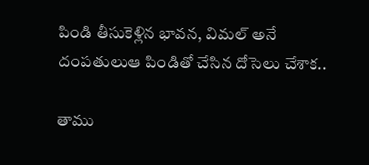పిండి తీసుకెళ్లిన భావన, విమల్ అనే దంపతులుఆ పిండితో చేసిన దోసెలు చేశాక..

తాము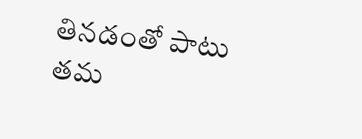తినడంతో పాటు తమ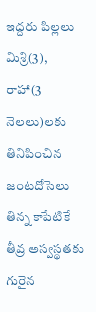ఇద్దరు పిల్లలు మిశ్రి(3), రాహా(3 నెలలు)లకు తినిపించిన జంటదోసెలు తిన్న కాపేటికే తీవ్ర అస్వస్థతకు గురైన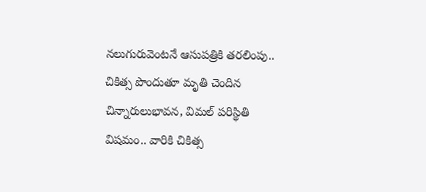నలుగురువెంటనే ఆసుపత్రికి తరలింపు.. చికిత్స పొందుతూ మృతి చెందిన చిన్నారులుభావన, విమల్ పరిస్థితి విషమం.. వారికి చికిత్స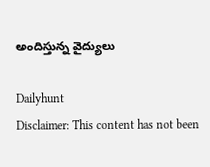అందిస్తున్న వైద్యులు

Dailyhunt
Disclaimer: This content has not been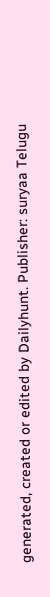generated, created or edited by Dailyhunt. Publisher: suryaa Telugu